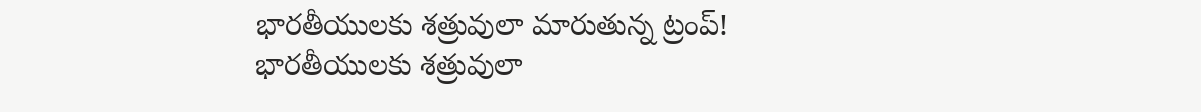భారతీయులకు శత్రువులా మారుతున్న ట్రంప్!
భారతీయులకు శత్రువులా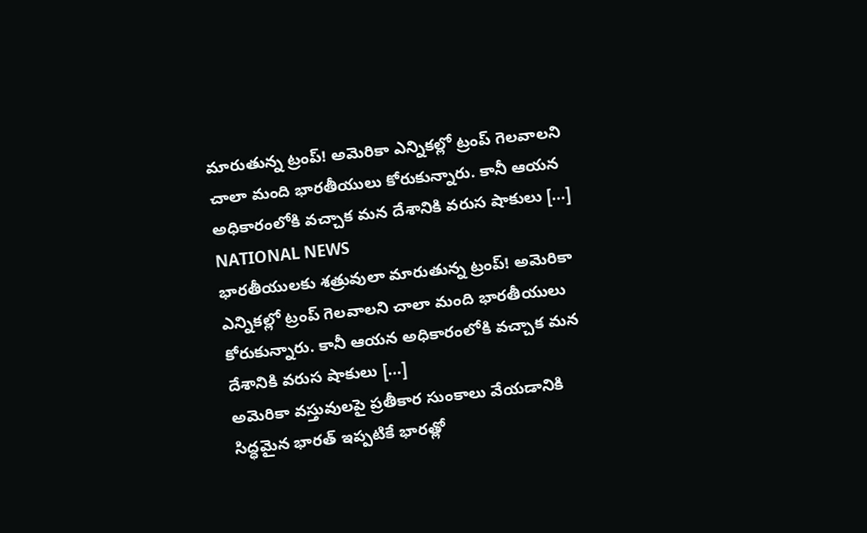మారుతున్న ట్రంప్! అమెరికా ఎన్నికల్లో ట్రంప్ గెలవాలని చాలా మంది భారతీయులు కోరుకున్నారు. కానీ ఆయన అధికారంలోకి వచ్చాక మన దేశానికి వరుస షాకులు […]
NATIONAL NEWS
భారతీయులకు శత్రువులా మారుతున్న ట్రంప్! అమెరికా ఎన్నికల్లో ట్రంప్ గెలవాలని చాలా మంది భారతీయులు కోరుకున్నారు. కానీ ఆయన అధికారంలోకి వచ్చాక మన దేశానికి వరుస షాకులు […]
అమెరికా వస్తువులపై ప్రతీకార సుంకాలు వేయడానికి సిద్ధమైన భారత్ ఇప్పటికే భారత్లో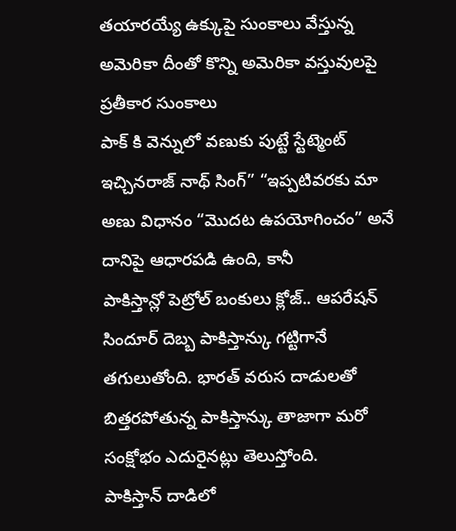తయారయ్యే ఉక్కుపై సుంకాలు వేస్తున్న అమెరికా దీంతో కొన్ని అమెరికా వస్తువులపై ప్రతీకార సుంకాలు
పాక్ కి వెన్నులో వణుకు పుట్టే స్టేట్మెంట్ ఇచ్చినరాజ్ నాథ్ సింగ్” “ఇప్పటివరకు మా అణు విధానం “మొదట ఉపయోగించం” అనే దానిపై ఆధారపడి ఉంది, కానీ
పాకిస్తాన్లో పెట్రోల్ బంకులు క్లోజ్.. ఆపరేషన్ సిందూర్ దెబ్బ పాకిస్తాన్కు గట్టిగానే తగులుతోంది. భారత్ వరుస దాడులతో బిత్తరపోతున్న పాకిస్తాన్కు తాజాగా మరో సంక్షోభం ఎదురైనట్లు తెలుస్తోంది.
పాకిస్తాన్ దాడిలో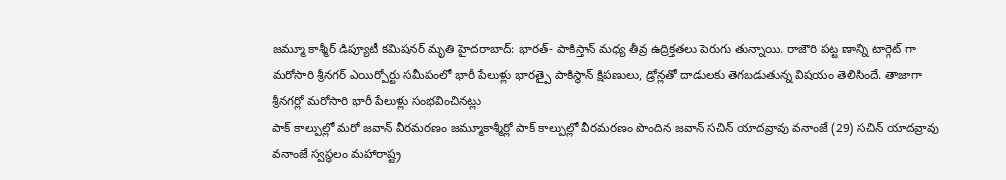జమ్మూ కాశ్మీర్ డిప్యూటీ కమిషనర్ మృతి హైదరాబాద్: భారత్- పాకిస్తాన్ మధ్య తీవ్ర ఉద్రిక్తతలు పెరుగు తున్నాయి. రాజౌరి పట్ట ణాన్ని టార్గెట్ గా
మరోసారి శ్రీనగర్ ఎయిర్పోర్టు సమీపంలో భారీ పేలుళ్లు భారత్పై పాకిస్థాన్ క్షిపణులు, డ్రోన్లతో దాడులకు తెగబడుతున్న విషయం తెలిసిందే. తాజాగా శ్రీనగర్లో మరోసారి భారీ పేలుళ్లు సంభవించినట్లు
పాక్ కాల్పుల్లో మరో జవాన్ వీరమరణం జమ్మూకాశ్మీర్లో పాక్ కాల్పుల్లో వీరమరణం పొందిన జవాన్ సచిన్ యాదవ్రావు వనాంజే (29) సచిన్ యాదవ్రావు వనాంజే స్వస్థలం మహారాష్ట్ర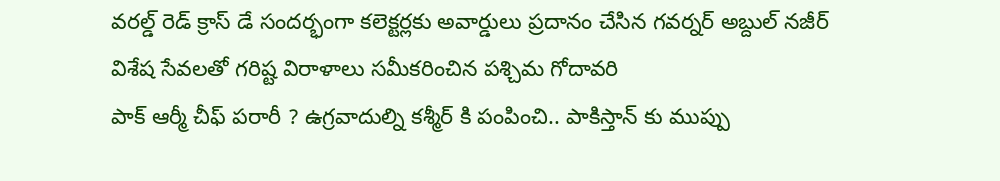వరల్డ్ రెడ్ క్రాస్ డే సందర్భంగా కలెక్టర్లకు అవార్డులు ప్రదానం చేసిన గవర్నర్ అబ్దుల్ నజీర్ విశేష సేవలతో గరిష్ట విరాళాలు సమీకరించిన పశ్చిమ గోదావరి
పాక్ ఆర్మీ చీఫ్ పరారీ ? ఉగ్రవాదుల్ని కశ్మీర్ కి పంపించి.. పాకిస్తాన్ కు ముప్పు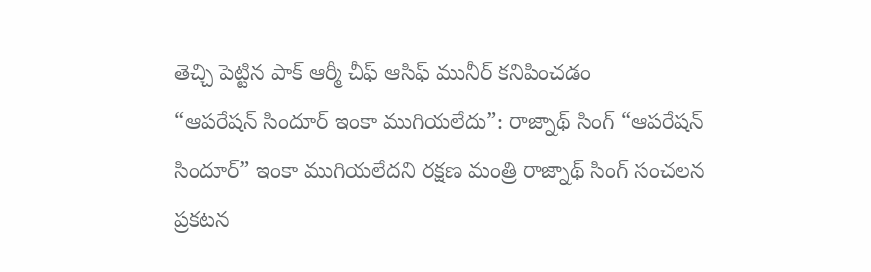తెచ్చి పెట్టిన పాక్ ఆర్మీ చీఫ్ ఆసిఫ్ మునీర్ కనిపించడం
“ఆపరేషన్ సిందూర్ ఇంకా ముగియలేదు”: రాజ్నాథ్ సింగ్ “ఆపరేషన్ సిందూర్” ఇంకా ముగియలేదని రక్షణ మంత్రి రాజ్నాథ్ సింగ్ సంచలన ప్రకటన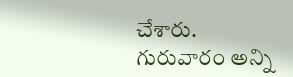చేశారు. గురువారం అన్ని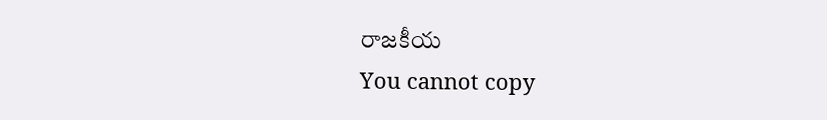రాజకీయ
You cannot copy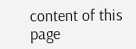content of this page